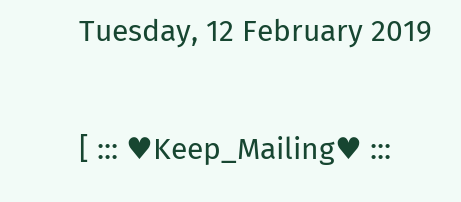Tuesday, 12 February 2019

[ ::: ♥Keep_Mailing♥ :::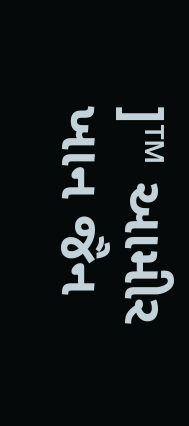]™ આમીર ખાન જૈન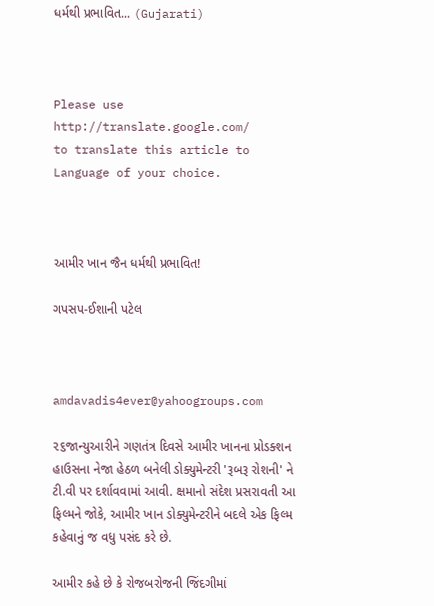ધર્મથી પ્રભાવિત... (Gujarati)



Please use
http://translate.google.com/
to translate this article to Language of your choice.



આમીર ખાન જૈન ધર્મથી પ્રભાવિત!

ગપસપ-ઈશાની પટેલ



amdavadis4ever@yahoogroups.com

૨૬જાન્યુઆરીને ગણતંત્ર દિવસે આમીર ખાનના પ્રોડક્શન હાઉસના નેજા હેઠળ બનેલી ડોક્યુમેન્ટરી 'રૂબરૂ રોશની' ને ટી.વી પર દર્શાવવામાં આવી. ક્ષમાનો સંદેશ પ્રસરાવતી આ ફિલ્મને જોકે, આમીર ખાન ડોક્યુમેન્ટરીને બદલે એક ફિલ્મ કહેવાનું જ વધુ પસંદ કરે છે.

આમીર કહે છે કે રોજબરોજની જિંદગીમાં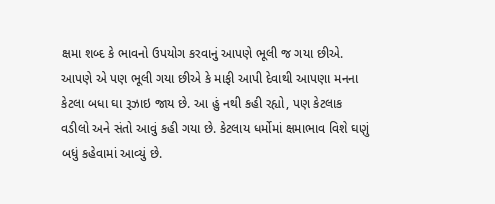ક્ષમા શબ્દ કે ભાવનો ઉપયોગ કરવાનું આપણે ભૂલી જ ગયા છીએ. આપણે એ પણ ભૂલી ગયા છીએ કે માફી આપી દેવાથી આપણા મનના કેટલા બધા ઘા રૂઝાઇ જાય છે. આ હું નથી કહી રહ્યો, પણ કેટલાક વડીલો અને સંતો આવું કહી ગયા છે. કેટલાય ધર્મોમાં ક્ષમાભાવ વિશે ઘણું બધું કહેવામાં આવ્યું છે.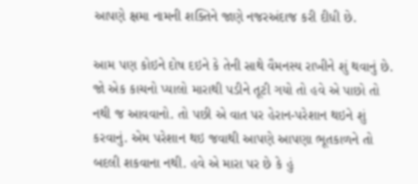આપણે ક્ષમા નામની શક્તિને જાણે નજરઅંદાજ કરી દીધી છે.

આમ પણ કોઇને દોષ દઇને કે તેની સાથે વૈમનસ્ય રાખીને શું થવાનું છે. જો એક કાચનો પ્યાલો મારાથી પડીને તૂટી ગયો તો હવે એ પાછો તો નથી જ આવવાનો. તો પછી એ વાત પર હેરાન-પરેશાન થઇને શું કરવાનું. એમ પરેશાન થઇ જવાથી આપણે આપણા ભૂતકાળને તો બદલી શકવાના નથી. હવે એ મારા પર છે કે હું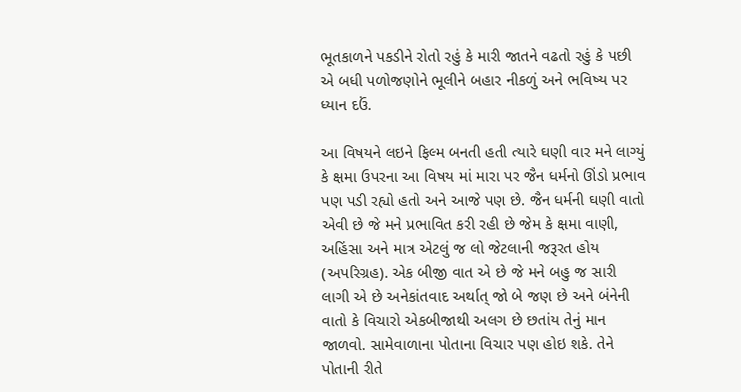ભૂતકાળને પકડીને રોતો રહું કે મારી જાતને વઢતો રહું કે પછી એ બધી પળોજણોને ભૂલીને બહાર નીકળું અને ભવિષ્ય પર ધ્યાન દઉં.

આ વિષયને લઇને ફિલ્મ બનતી હતી ત્યારે ઘણી વાર મને લાગ્યું કે ક્ષમા ઉપરના આ વિષય માં મારા પર જૈન ધર્મનો ઊંડો પ્રભાવ પણ પડી રહ્યો હતો અને આજે પણ છે. જૈન ધર્મની ઘણી વાતો એવી છે જે મને પ્રભાવિત કરી રહી છે જેમ કે ક્ષમા વાણી, અહિંસા અને માત્ર એટલું જ લો જેટલાની જરૂરત હોય (અપરિગ્રહ). એક બીજી વાત એ છે જે મને બહુ જ સારી લાગી એ છે અનેકાંતવાદ અર્થાત્ જો બે જણ છે અને બંનેની વાતો કે વિચારો એકબીજાથી અલગ છે છતાંય તેનું માન જાળવો. સામેવાળાના પોતાના વિચાર પણ હોઇ શકે. તેને પોતાની રીતે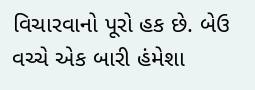વિચારવાનો પૂરો હક છે. બેઉ વચ્ચે એક બારી હંમેશા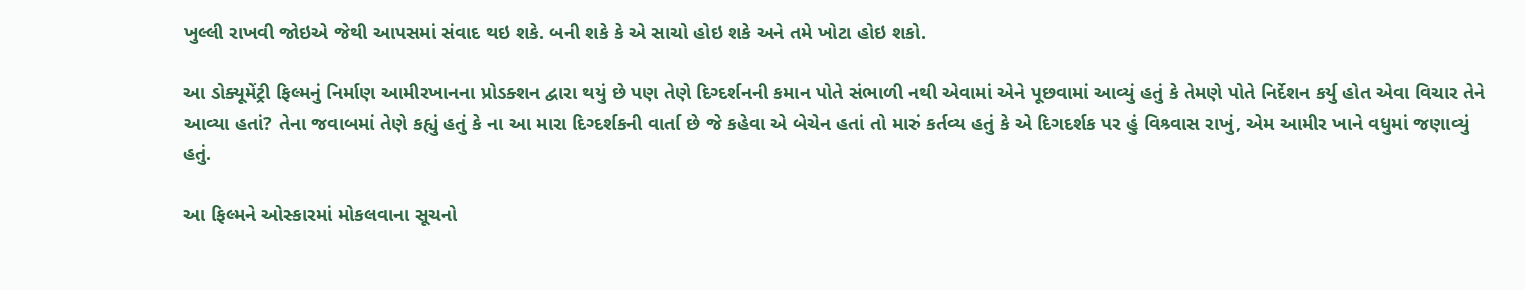ખુલ્લી રાખવી જોઇએ જેથી આપસમાં સંવાદ થઇ શકે. બની શકે કે એ સાચો હોઇ શકે અને તમે ખોટા હોઇ શકો.

આ ડોક્યૂમેંટ્રી ફિલ્મનું નિર્માણ આમીરખાનના પ્રોડક્શન દ્વારા થયું છે પણ તેણે દિગ્દર્શનની કમાન પોતે સંભાળી નથી એવામાં એને પૂછવામાં આવ્યું હતું કે તેમણે પોતે નિર્દેશન કર્યુ હોત એવા વિચાર તેને આવ્યા હતાં? તેના જવાબમાં તેણે કહ્યું હતું કે ના આ મારા દિગ્દર્શકની વાર્તા છે જે કહેવા એ બેચેન હતાં તો મારું કર્તવ્ય હતું કે એ દિગદર્શક પર હું વિશ્ર્વાસ રાખું, એમ આમીર ખાને વધુમાં જણાવ્યું હતું.

આ ફિલ્મને ઓસ્કારમાં મોકલવાના સૂચનો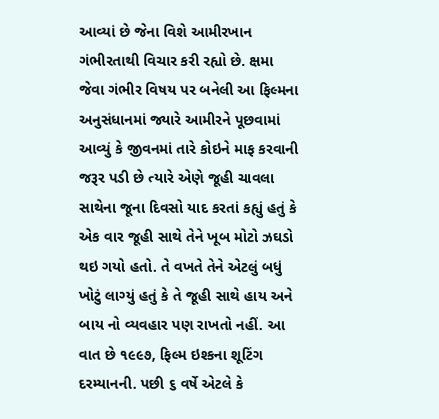આવ્યાં છે જેના વિશે આમીરખાન ગંભીરતાથી વિચાર કરી રહ્યો છે. ક્ષમા જેવા ગંભીર વિષય પર બનેલી આ ફિલ્મના અનુસંધાનમાં જ્યારે આમીરને પૂછવામાં આવ્યું કે જીવનમાં તારે કોઇને માફ કરવાની જરૂર પડી છે ત્યારે એણે જૂહી ચાવલા સાથેના જૂના દિવસો યાદ કરતાં કહ્યું હતું કે એક વાર જૂહી સાથે તેને ખૂબ મોટો ઝઘડો થઇ ગયો હતો. તે વખતે તેને એટલું બધું ખોટું લાગ્યું હતું કે તે જૂહી સાથે હાય અને બાય નો વ્યવહાર પણ રાખતો નહીં. આ વાત છે ૧૯૯૭, ફિલ્મ ઇશ્કના શૂટિંગ દરમ્યાનની. પછી ૬ વર્ષે એટલે કે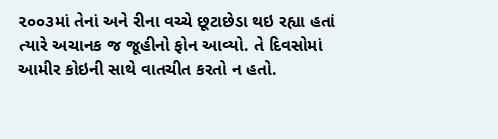૨૦૦૩માં તેનાં અને રીના વચ્ચે છૂટાછેડા થઇ રહ્યા હતાં ત્યારે અચાનક જ જૂહીનો ફોન આવ્યો. તે દિવસોમાં આમીર કોઇની સાથે વાતચીત કરતો ન હતો.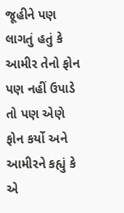જૂહીને પણ લાગતું હતું કે આમીર તેનો ફોન પણ નહીં ઉપાડે તો પણ એણે ફોન કર્યો અને આમીરને કહ્યું કે એ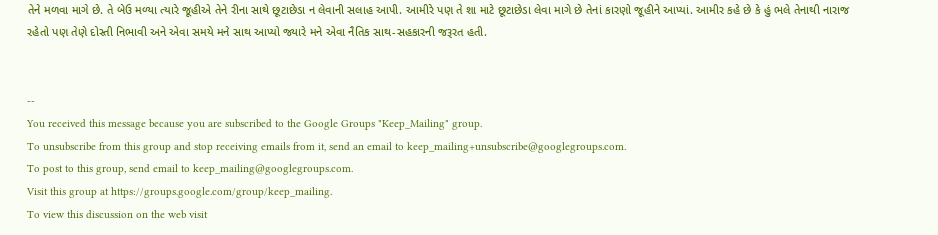તેને મળવા માગે છે. તે બેઉ મળ્યા ત્યારે જૂહીએ તેને રીના સાથે છૂટાછેડા ન લેવાની સલાહ આપી. આમીરે પણ તે શા માટે છૂટાછેડા લેવા માગે છે તેનાં કારણો જૂહીને આપ્યાં. આમીર કહે છે કે હું ભલે તેનાથી નારાજ રહેતો પણ તેણે દોસ્તી નિભાવી અને એવા સમયે મને સાથ આપ્યો જ્યારે મને એવા નૈતિક સાથ-સહકારની જરૂરત હતી.


--
You received this message because you are subscribed to the Google Groups "Keep_Mailing" group.
To unsubscribe from this group and stop receiving emails from it, send an email to keep_mailing+unsubscribe@googlegroups.com.
To post to this group, send email to keep_mailing@googlegroups.com.
Visit this group at https://groups.google.com/group/keep_mailing.
To view this discussion on the web visit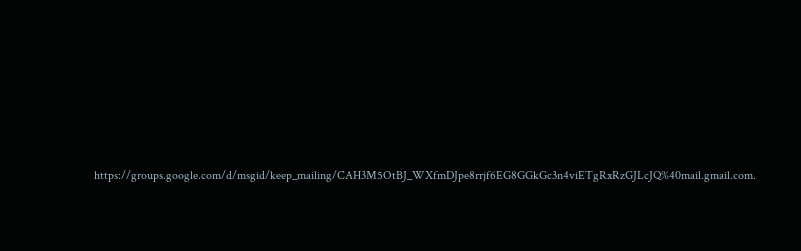https://groups.google.com/d/msgid/keep_mailing/CAH3M5OtBJ_WXfmDJpe8rrjf6EG8GGkGc3n4viETgRxRzGJLcJQ%40mail.gmail.com.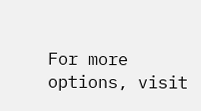For more options, visit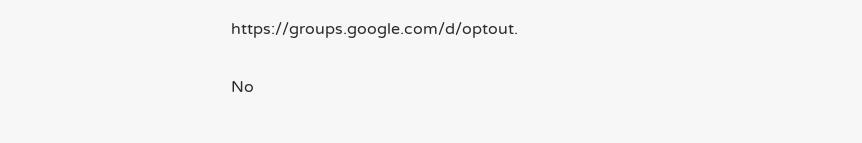https://groups.google.com/d/optout.

No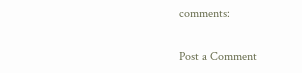comments:

Post a Comment